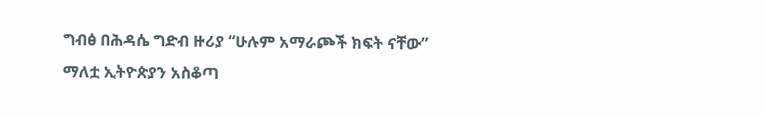ግብፅ በሕዳሴ ግድብ ዙሪያ “ሁሉም አማራጮች ክፍት ናቸው” ማለቷ ኢትዮጵያን አስቆጣ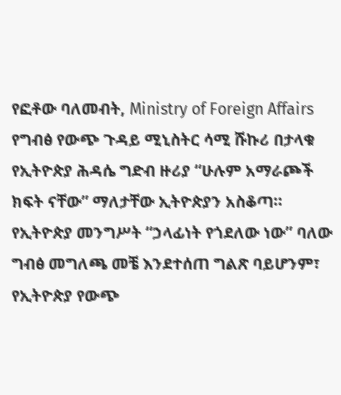የፎቶው ባለመብት, Ministry of Foreign Affairs
የግብፅ የውጭ ጉዳይ ሚኒስትር ሳሚ ሹኩሪ በታላቁ የኢትዮጵያ ሕዳሴ ግድብ ዙሪያ “ሁሉም አማራጮች ክፍት ናቸው” ማለታቸው ኢትዮጵያን አስቆጣ።
የኢትዮጵያ መንግሥት “ኃላፊነት የጎደለው ነው” ባለው ግብፅ መግለጫ መቼ እንደተሰጠ ግልጽ ባይሆንም፣ የኢትዮጵያ የውጭ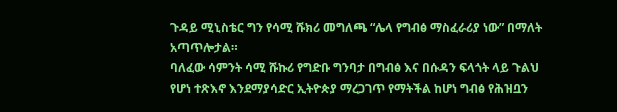ጉዳይ ሚኒስቴር ግን የሳሚ ሹክሪ መግለጫ “ሌላ የግብፅ ማስፈራሪያ ነው” በማለት አጣጥሎታል።
ባለፈው ሳምንት ሳሚ ሹኩሪ የግድቡ ግንባታ በግብፅ እና በሱዳን ፍላጎት ላይ ጉልህ የሆነ ተጽእኖ እንደማያሳድር ኢትዮጵያ ማረጋገጥ የማትችል ከሆነ ግብፅ የሕዝቧን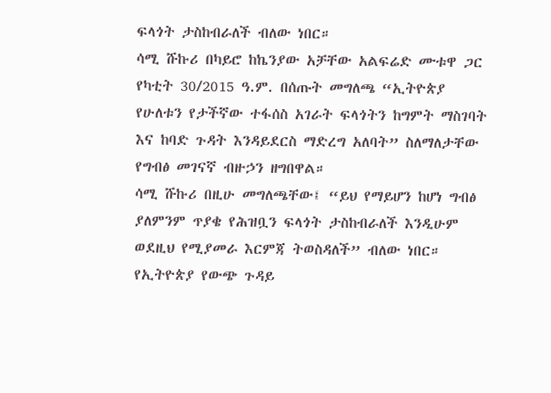ፍላጎት ታስከብራለች ብለው ነበር።
ሳሚ ሹኩሪ በካይሮ ከኬንያው አቻቸው አልፍሬድ ሙቱዋ ጋር የካቲት 30/2015 ዓ.ም. በሰጡት መግለጫ “ኢትዮጵያ የሁለቱን የታችኛው ተፋሰስ አገራት ፍላጎትን ከግምት ማስገባት እና ከባድ ጉዳት እንዳይደርስ ማድረግ አለባት” ስለማለታቸው የግብፅ መገናኛ ብዙኃን ዘግበዋል።
ሳሚ ሹኩሪ በዚሁ መግለጫቸው፤ “ይህ የማይሆን ከሆነ ግብፅ ያለምንም ጥያቄ የሕዝቧን ፍላጎት ታስከብራለች እንዲሁም ወደዚህ የሚያመራ እርምጃ ትወስዳለች” ብለው ነበር።
የኢትዮጵያ የውጭ ጉዳይ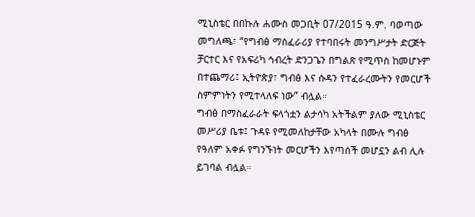ሚኒስቴር በበኩሉ ሐሙስ መጋቢት 07/2015 ዓ.ም. ባወጣው መግለጫ፣ “የግብፅ ማስፈራሪያ የተባበሩት መንግሥታት ድርጅት ቻርተር እና የአፍሪካ ኅብረት ድንጋጌን በግልጽ የሚጥስ ከመሆኑም በተጨማሪ፤ ኢትዮጵያ፣ ግብፅ እና ሱዳን የተፈራረሙትን የመርሆች ስምምነትን የሚተላለፍ ነው” ብሏል።
ግብፅ በማስፈራራት ፍላጎቷን ልታሳካ አትችልም ያለው ሚኒስቴር መሥሪያ ቤቱ፤ ጉዳዩ የሚመለከታቸው አካላት በሙሉ ግብፅ የዓለም አቀፉ የግንኙነት መርሆችን እየጣሰች መሆኗን ልብ ሊሉ ይገባል ብሏል።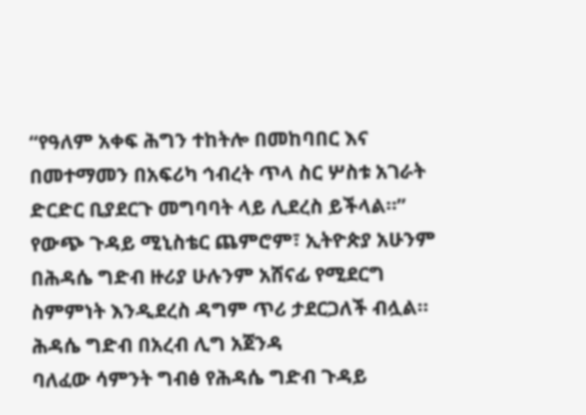“የዓለም አቀፍ ሕግን ተከትሎ በመከባበር እና በመተማመን በአፍሪካ ኅብረት ጥላ ስር ሦስቱ አገራት ድርድር ቢያደርጉ መግባባት ላይ ሊደረስ ይችላል።”
የውጭ ጉዳይ ሚኒስቴር ጨምሮም፣ ኢትዮጵያ አሁንም በሕዳሴ ግድብ ዙሪያ ሁሉንም አሸናፊ የሚደርግ ስምምነት እንዲደረስ ዳግም ጥሪ ታደርጋለች ብሏል።
ሕዳሴ ግድብ በአረብ ሊግ አጀንዳ
ባለፈው ሳምንት ግብፅ የሕዳሴ ግድብ ጉዳይ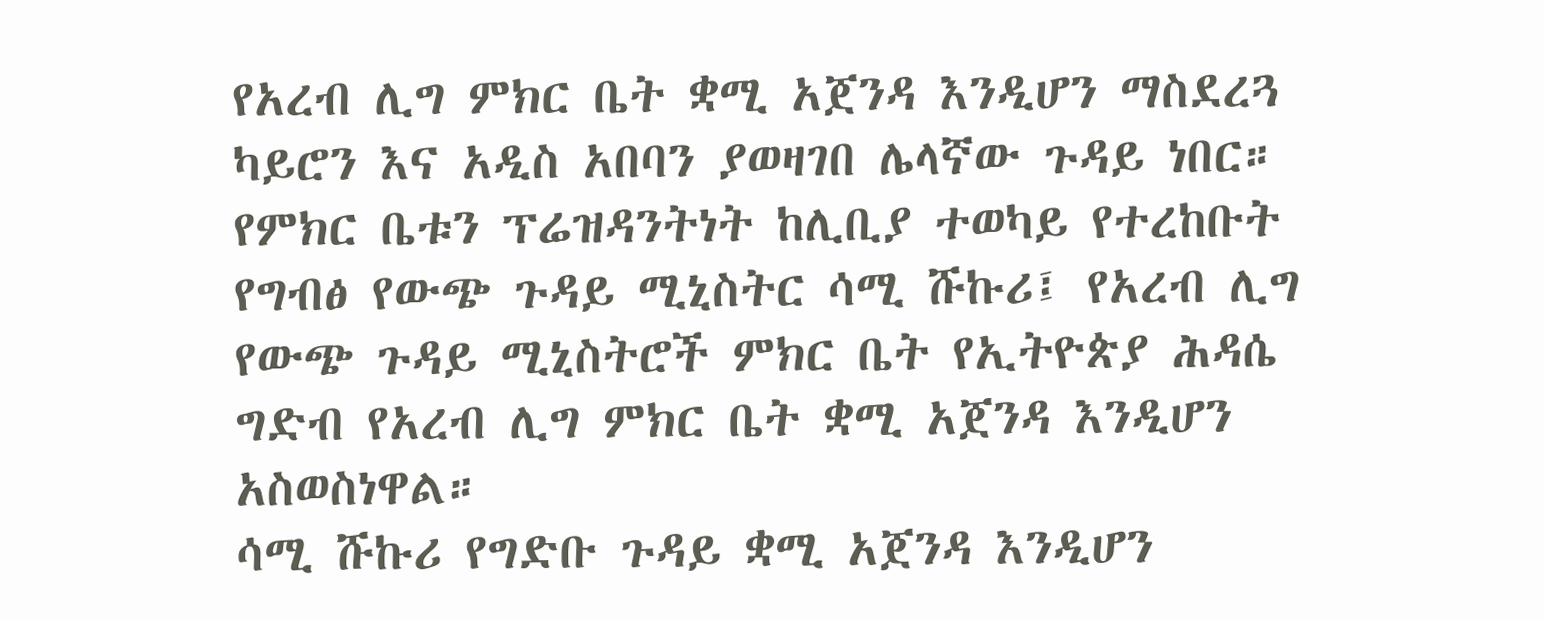የአረብ ሊግ ምክር ቤት ቋሚ አጀንዳ እንዲሆን ማስደረጓ ካይሮን እና አዲስ አበባን ያወዛገበ ሌላኛው ጉዳይ ነበር።
የምክር ቤቱን ፕሬዝዳንትነት ከሊቢያ ተወካይ የተረከቡት የግብፅ የውጭ ጉዳይ ሚኒስትር ሳሚ ሹኩሪ፤ የአረብ ሊግ የውጭ ጉዳይ ሚኒስትሮች ምክር ቤት የኢትዮጵያ ሕዳሴ ግድብ የአረብ ሊግ ምክር ቤት ቋሚ አጀንዳ እንዲሆን አስወስነዋል።
ሳሚ ሹኩሪ የግድቡ ጉዳይ ቋሚ አጀንዳ እንዲሆን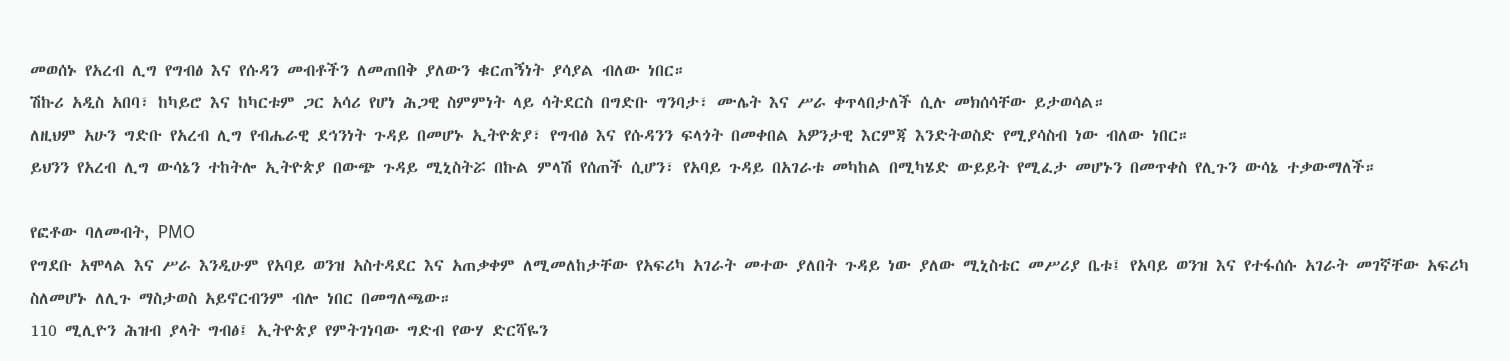መወሰኑ የአረብ ሊግ የግብፅ እና የሱዳን መብቶችን ለመጠበቅ ያለውን ቁርጠኝነት ያሳያል ብለው ነበር።
ሽኩሪ አዲስ አበባ፣ ከካይሮ እና ከካርቱም ጋር አሳሪ የሆነ ሕጋዊ ስምምነት ላይ ሳትደርስ በግድቡ ግንባታ፣ ሙሌት እና ሥራ ቀጥላበታለች ሲሉ መክሰሳቸው ይታወሳል።
ለዚህም አሁን ግድቡ የአረብ ሊግ የብሔራዊ ደኅንነት ጉዳይ በመሆኑ ኢትዮጵያ፣ የግብፅ እና የሱዳንን ፍላጎት በመቀበል አዎንታዊ እርምጃ እንድትወስድ የሚያሳስብ ነው ብለው ነበር።
ይህንን የአረብ ሊግ ውሳኔን ተከትሎ ኢትዮጵያ በውጭ ጉዳይ ሚኒስትሯ በኩል ምላሽ የሰጠች ሲሆን፣ የአባይ ጉዳይ በአገራቱ መካከል በሚካሄድ ውይይት የሚፈታ መሆኑን በመጥቀስ የሊጉን ውሳኔ ተቃውማለች።

የፎቶው ባለመብት, PMO
የግደቡ አሞላል እና ሥራ እንዲሁም የአባይ ወንዝ አስተዳደር እና አጠቃቀም ለሚመለከታቸው የአፍሪካ አገራት መተው ያለበት ጉዳይ ነው ያለው ሚኒስቴር መሥሪያ ቤቱ፤ የአባይ ወንዝ እና የተፋሰሱ አገራት መገኛቸው አፍሪካ ስለመሆኑ ለሊጉ ማስታወስ አይኖርብንም ብሎ ነበር በመግለጫው።
110 ሚሊዮን ሕዝብ ያላት ግብፅ፤ ኢትዮጵያ የምትገነባው ግድብ የውሃ ድርሻዬን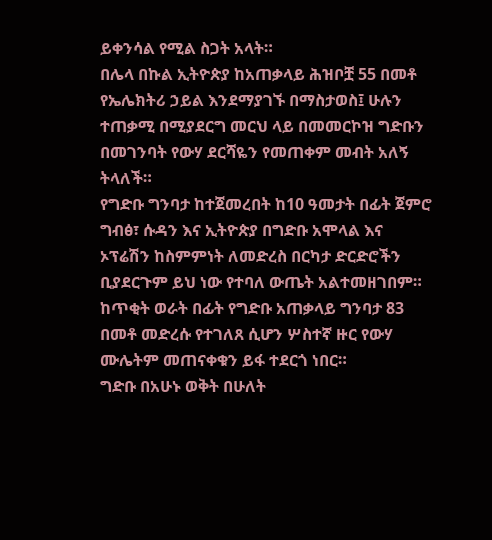ይቀንሳል የሚል ስጋት አላት።
በሌላ በኩል ኢትዮጵያ ከአጠቃላይ ሕዝቦቿ 55 በመቶ የኤሌክትሪ ኃይል እንደማያገኙ በማስታወስ፤ ሁሉን ተጠቃሚ በሚያደርግ መርህ ላይ በመመርኮዝ ግድቡን በመገንባት የውሃ ደርሻዬን የመጠቀም መብት አለኝ ትላለች።
የግድቡ ግንባታ ከተጀመረበት ከ10 ዓመታት በፊት ጀምሮ ግብፅ፣ ሱዳን እና ኢትዮጵያ በግድቡ አሞላል እና ኦፕሬሽን ከስምምነት ለመድረስ በርካታ ድርድሮችን ቢያደርጉም ይህ ነው የተባለ ውጤት አልተመዘገበም።
ከጥቂት ወራት በፊት የግድቡ አጠቃላይ ግንባታ 83 በመቶ መድረሱ የተገለጸ ሲሆን ሦስተኛ ዙር የውሃ ሙሌትም መጠናቀቁን ይፋ ተደርጎ ነበር።
ግድቡ በአሁኑ ወቅት በሁለት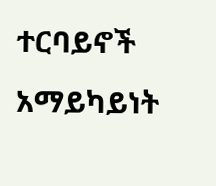ተርባይኖች አማይካይነት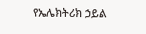የኤሌክትሪክ ኃይል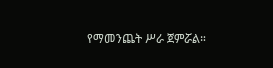የማመንጨት ሥራ ጀምሯል።